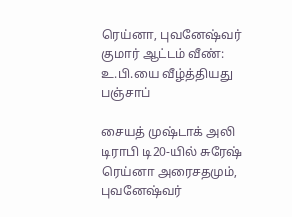ரெய்னா, புவனேஷ்வர் குமார் ஆட்டம் வீண்: உ.பி.யை வீழ்த்தியது பஞ்சாப்

சையத் முஷ்டாக் அலி டிராபி டி20-யில் சுரேஷ் ரெய்னா அரைசதமும், புவனேஷ்வர்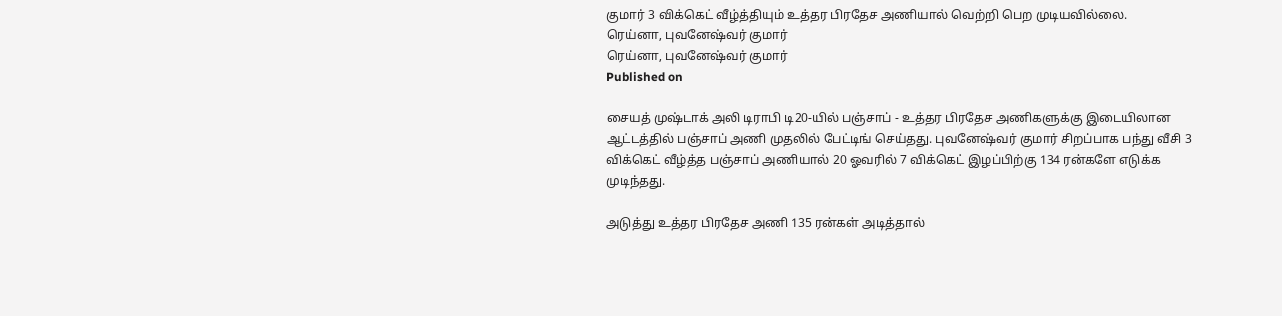குமார் 3 விக்கெட் வீழ்த்தியும் உத்தர பிரதேச அணியால் வெற்றி பெற முடியவில்லை.
ரெய்னா, புவனேஷ்வர் குமார்
ரெய்னா, புவனேஷ்வர் குமார்
Published on

சையத் முஷ்டாக் அலி டிராபி டி20-யில் பஞ்சாப் - உத்தர பிரதேச அணிகளுக்கு இடையிலான ஆட்டத்தில் பஞ்சாப் அணி முதலில் பேட்டிங் செய்தது. புவனேஷ்வர் குமார் சிறப்பாக பந்து வீசி 3 விக்கெட் வீழ்த்த பஞ்சாப் அணியால் 20 ஓவரில் 7 விக்கெட் இழப்பிற்கு 134 ரன்களே எடுக்க முடிந்தது.

அடுத்து உத்தர பிரதேச அணி 135 ரன்கள் அடித்தால்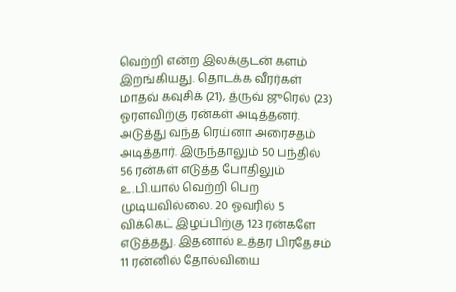வெற்றி என்ற இலக்குடன் களம் இறங்கியது. தொடக்க வீரர்கள் மாதவ் கவுசிக் (21), த்ருவ் ஜுரெல் (23) ஓரளவிற்கு ரன்கள் அடித்தனர். அடுத்து வந்த ரெய்னா அரைசதம் அடித்தார். இருந்தாலும் 50 பந்தில் 56 ரன்கள் எடுத்த போதிலும் உ.பி.யால் வெற்றி பெற முடியவில்லை. 20 ஓவரில் 5 விக்கெட் இழப்பிற்கு 123 ரன்களே எடுத்தது. இதனால் உத்தர பிரதேசம் 11 ரன்னில் தோல்வியை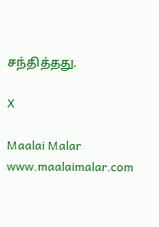சந்தித்தது.

X

Maalai Malar
www.maalaimalar.com